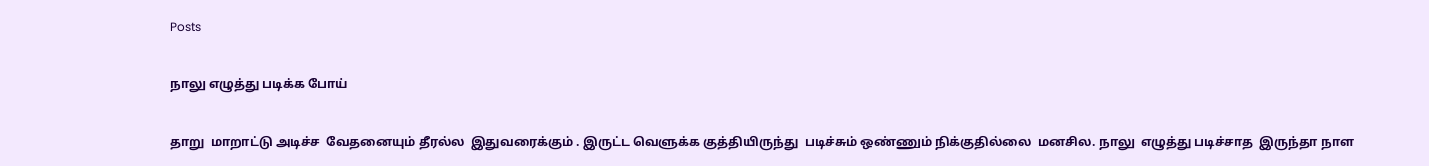Posts

நாலு எழுத்து படிக்க போய்

தாறு  மாறாட்டு அடிச்ச  வேதனையும் தீரல்ல  இதுவரைக்கும் . இருட்ட வெளுக்க குத்தியிருந்து  படிச்சும் ஒண்ணும் நிக்குதில்லை  மனசில. நாலு  எழுத்து படிச்சாத  இருந்தா நாள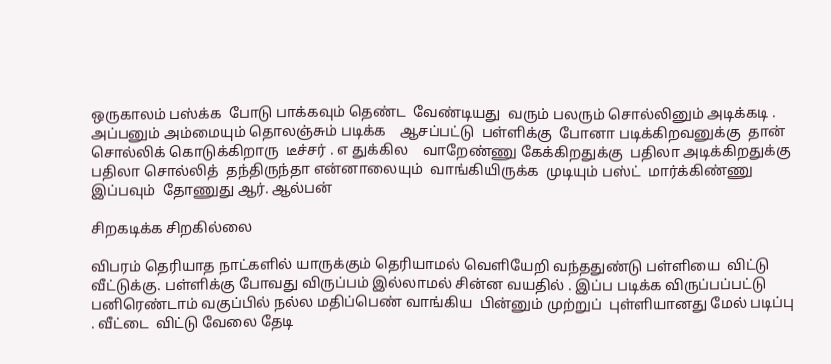ஒருகாலம் பஸ்க்க  போடு பாக்கவும் தெண்ட  வேண்டியது  வரும் பலரும் சொல்லினும் அடிக்கடி . அப்பனும் அம்மையும் தொலஞ்சும் படிக்க    ஆசப்பட்டு  பள்ளிக்கு  போனா படிக்கிறவனுக்கு  தான் சொல்லிக் கொடுக்கிறாரு  டீச்சர் . எ துக்கில    வாறேண்ணு கேக்கிறதுக்கு  பதிலா அடிக்கிறதுக்கு  பதிலா சொல்லித்  தந்திருந்தா என்னாலையும்  வாங்கியிருக்க  முடியும் பஸ்ட்  மார்க்கிண்ணு இப்பவும்  தோணுது ஆர். ஆல்பன்

சிறகடிக்க சிறகில்லை

விபரம் தெரியாத நாட்களில் யாருக்கும் தெரியாமல் வெளியேறி வந்ததுண்டு பள்ளியை  விட்டு  வீட்டுக்கு. பள்ளிக்கு போவது விருப்பம் இல்லாமல் சின்ன வயதில் . இப்ப படிக்க விருப்பப்பட்டு பனிரெண்டாம் வகுப்பில் நல்ல மதிப்பெண் வாங்கிய  பின்னும் முற்றுப்  புள்ளியானது மேல் படிப்பு . வீட்டை  விட்டு வேலை தேடி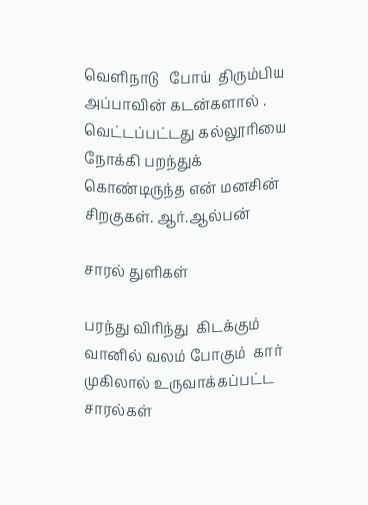வெளிநாடு   போய்  திரும்பிய அப்பாவின் கடன்களால் . வெட்டப்பட்டது கல்லூரியை நோக்கி பறந்துக்  கொண்டிருந்த என் மனசின் சிறகுகள். ஆர்.ஆல்பன்

சாரல் துளிகள்

பரந்து விரிந்து  கிடக்கும்  வானில் வலம் போகும்  கார் முகிலால் உருவாக்கப்பட்ட  சாரல்கள்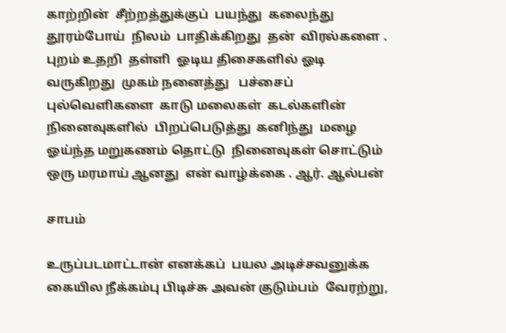காற்றின்  சீற்றத்துக்குப்  பயந்து  கலைந்து தூரம்போய்  நிலம்  பாதிக்கிறது  தன்  விரல்களை . புறம் உதறி  தள்ளி  ஓடிய திசைகளில் ஓடி வருகிறது  முகம் நனைத்து   பச்சைப்  புல்வெளிகளை  காடு மலைகள்  கடல்களின் நினைவுகளில்  பிறப்பெடுத்து  கனிந்து  மழை ஓய்ந்த மறுகணம் தொட்டு  நினைவுகள் சொட்டும்  ஒரு மரமாய் ஆனது  என் வாழ்க்கை . ஆர். ஆல்பன்

சாபம்

உருப்படமாட்டான் எனக்கப்  பயல அடிச்சவனுக்க  கையில நீக்கம்பு பிடிச்சு அவன் குடும்பம்  வேரற்று,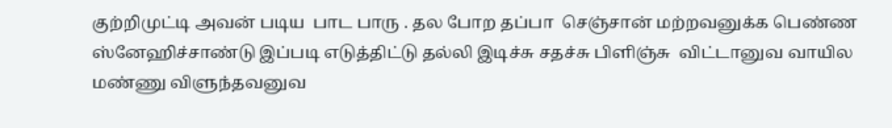குற்றிமுட்டி அவன் படிய  பாட பாரு . தல போற தப்பா  செஞ்சான் மற்றவனுக்க பெண்ண ஸ்னேஹிச்சாண்டு இப்படி எடுத்திட்டு தல்லி இடிச்சு சதச்சு பிளிஞ்சு  விட்டானுவ வாயில மண்ணு விளுந்தவனுவ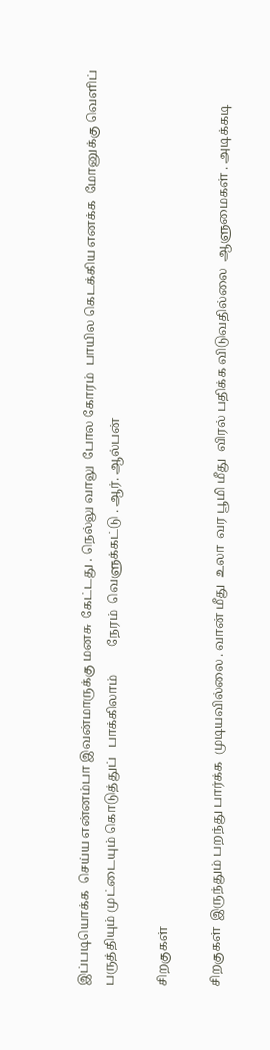இப்படியொக்க  செய்ய என்னம்பா இவன்மாருக்கு மனசு  கேட்டது . நெல்லு வாலு  போல கோரம்  பாயில கெடக்கிய எனக்க  மோனுக்கு வெளிப் பருத்தியும் முட்டையும் கொடுத்துப்   பாக்கிலாம்         நேரம்  வெளுக்கட்டு . ஆர். ஆல்பன்

சிறகுகள்

சிறகுகள்  இருந்தும் பறந்து பார்க்க  முடியவில்லை . வான் மீது  உலா  வர பூமி மீது  விரல் பதிக்க விடுவதில்லை  ஆளுமைகள் . அடிக்கடி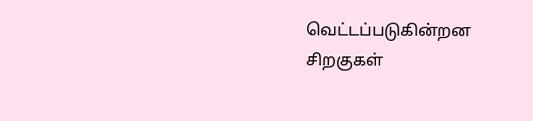வெட்டப்படுகின்றன  சிறகுகள்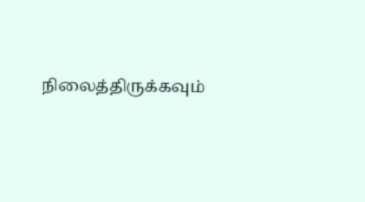நிலைத்திருக்கவும்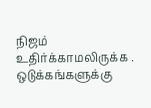நிஜம் உதிர்க்காமலிருக்க . ஒடுக்கங்களுக்கு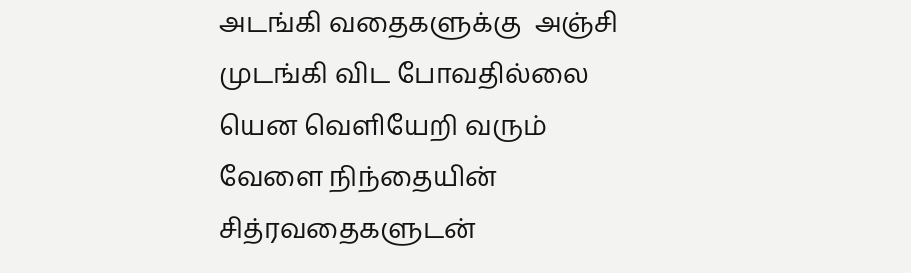அடங்கி வதைகளுக்கு  அஞ்சி முடங்கி விட போவதில்லை  யென வெளியேறி வரும்   வேளை நிந்தையின் சித்ரவதைகளுடன்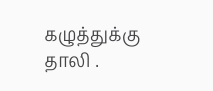கழுத்துக்கு தாலி .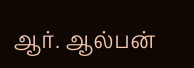ஆர். ஆல்பன்